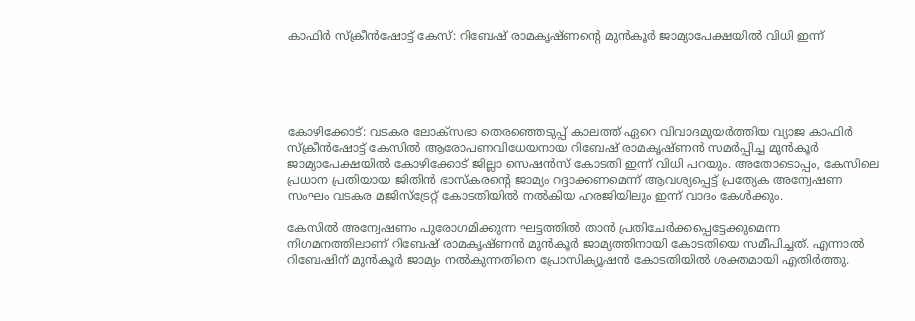കാഫിര്‍ സ്ക്രീൻഷോട്ട് കേസ്: റിബേഷ് രാമകൃഷ്ണന്‍റെ മുന്‍കൂർ ജാമ്യാപേക്ഷയില്‍ വിധി ഇന്ന്





കോഴിക്കോട്: വടകര ലോക്സഭാ തെരഞ്ഞെടുപ്പ് കാലത്ത് ഏറെ വിവാദമുയർത്തിയ വ്യാജ കാഫിർ സ്ക്രീൻഷോട്ട് കേസിൽ ആരോപണവിധേയനായ റിബേഷ് രാമകൃഷ്ണൻ സമർപ്പിച്ച മുൻകൂർ ജാമ്യാപേക്ഷയിൽ കോഴിക്കോട് ജില്ലാ സെഷൻസ് കോടതി ഇന്ന് വിധി പറയും. അതോടൊപ്പം, കേസിലെ പ്രധാന പ്രതിയായ ജിതിൻ ഭാസ്കരന്റെ ജാമ്യം റദ്ദാക്കണമെന്ന് ആവശ്യപ്പെട്ട് പ്രത്യേക അന്വേഷണ സംഘം വടകര മജിസ്ട്രേറ്റ് കോടതിയിൽ നൽകിയ ഹരജിയിലും ഇന്ന് വാദം കേൾക്കും.

കേസിൽ അന്വേഷണം പുരോഗമിക്കുന്ന ഘട്ടത്തിൽ താൻ പ്രതിചേർക്കപ്പെട്ടേക്കുമെന്ന നിഗമനത്തിലാണ് റിബേഷ് രാമകൃഷ്ണൻ മുൻകൂർ ജാമ്യത്തിനായി കോടതിയെ സമീപിച്ചത്. എന്നാൽ റിബേഷിന് മുൻകൂർ ജാമ്യം നൽകുന്നതിനെ പ്രോസിക്യൂഷൻ കോടതിയിൽ ശക്തമായി എതിർത്തു.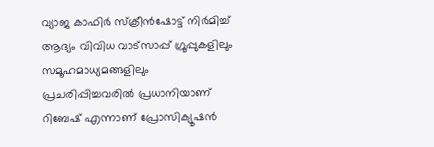വ്യാജ കാഫിർ സ്ക്രീൻഷോട്ട് നിർമിച്ച് ആദ്യം വിവിധ വാട്സാപ്പ് ഗ്രൂപ്പുകളിലും സമൂഹമാധ്യമങ്ങളിലും പ്രചരിപ്പിച്ചവരിൽ പ്രധാനിയാണ് റിബേഷ് എന്നാണ് പ്രോസിക്യൂഷൻ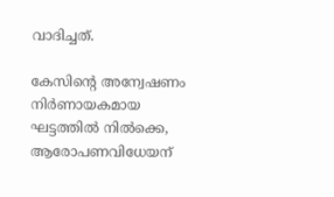വാദിച്ചത്.

കേസിന്റെ അന്വേഷണം നിർണായകമായ ഘട്ടത്തിൽ നിൽക്കെ, ആരോപണവിധേയന്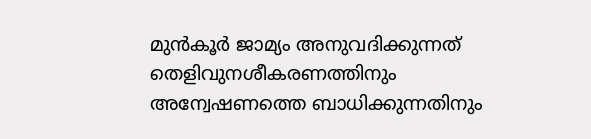മുൻകൂർ ജാമ്യം അനുവദിക്കുന്നത് തെളിവുനശീകരണത്തിനും അന്വേഷണത്തെ ബാധിക്കുന്നതിനും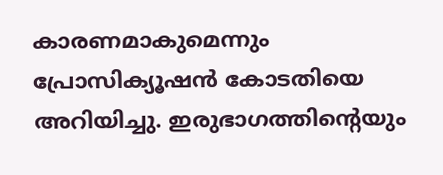കാരണമാകുമെന്നും പ്രോസിക്യൂഷൻ കോടതിയെ അറിയിച്ചു. ഇരുഭാഗത്തിന്റെയും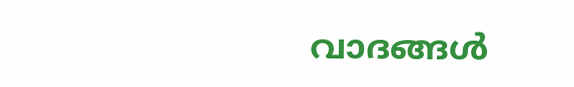വാദങ്ങൾ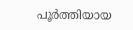പൂർത്തിയായ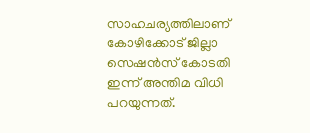സാഹചര്യത്തിലാണ് കോഴിക്കോട് ജില്ലാ സെഷൻസ് കോടതി ഇന്ന് അന്തിമ വിധി പറയുന്നത്.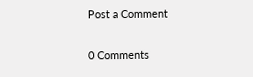Post a Comment

0 Comments